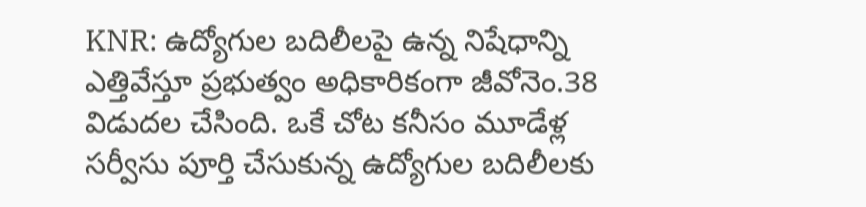KNR: ఉద్యోగుల బదిలీలపై ఉన్న నిషేధాన్ని ఎత్తివేస్తూ ప్రభుత్వం అధికారికంగా జీవోనెం.38 విడుదల చేసింది. ఒకే చోట కనీసం మూడేళ్ల సర్వీసు పూర్తి చేసుకున్న ఉద్యోగుల బదిలీలకు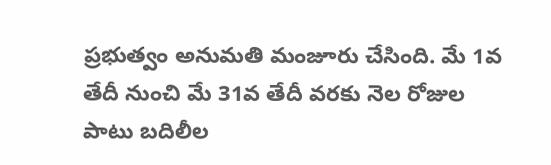ప్రభుత్వం అనుమతి మంజూరు చేసింది. మే 1వ తేదీ నుంచి మే 31వ తేదీ వరకు నెల రోజుల పాటు బదిలీల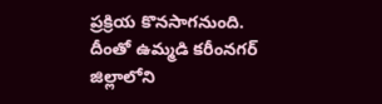ప్రక్రియ కొనసాగనుంది. దీంతో ఉమ్మడి కరీంనగర్ జిల్లాలోని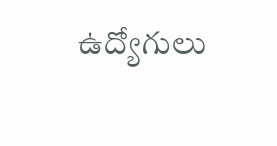ఉద్యోగులు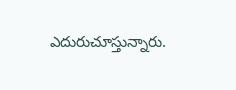ఎదురుచూస్తున్నారు.